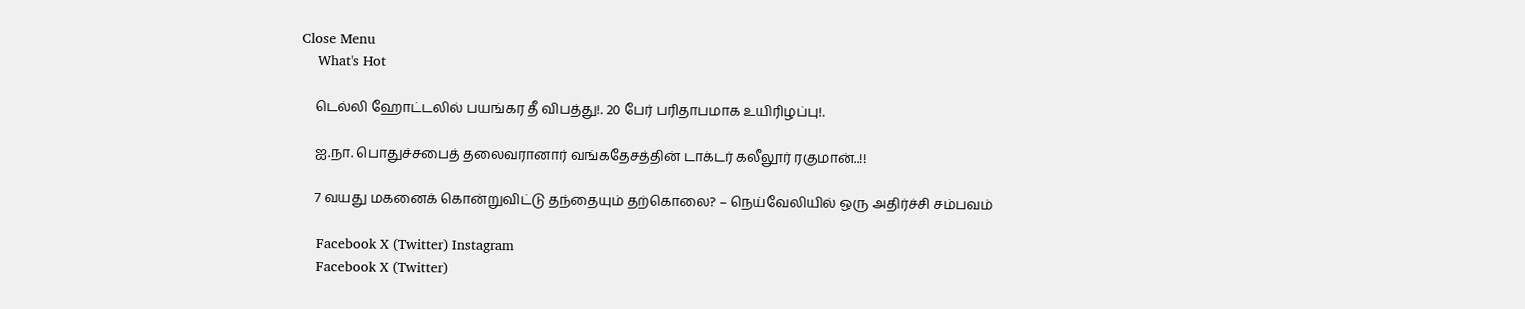Close Menu
    What's Hot

    டெல்லி ஹோட்டலில் பயங்கர தீ விபத்து!. 20 பேர் பரிதாபமாக உயிரிழப்பு!.

    ஐ.நா. பொதுச்சபைத் தலைவரானார் வங்கதேசத்தின் டாக்டர் கலீலூர் ரகுமான்..!!

    7 வயது மகனைக் கொன்றுவிட்டு தந்தையும் தற்கொலை? – நெய்வேலியில் ஒரு அதிர்ச்சி சம்பவம்

    Facebook X (Twitter) Instagram
    Facebook X (Twitter)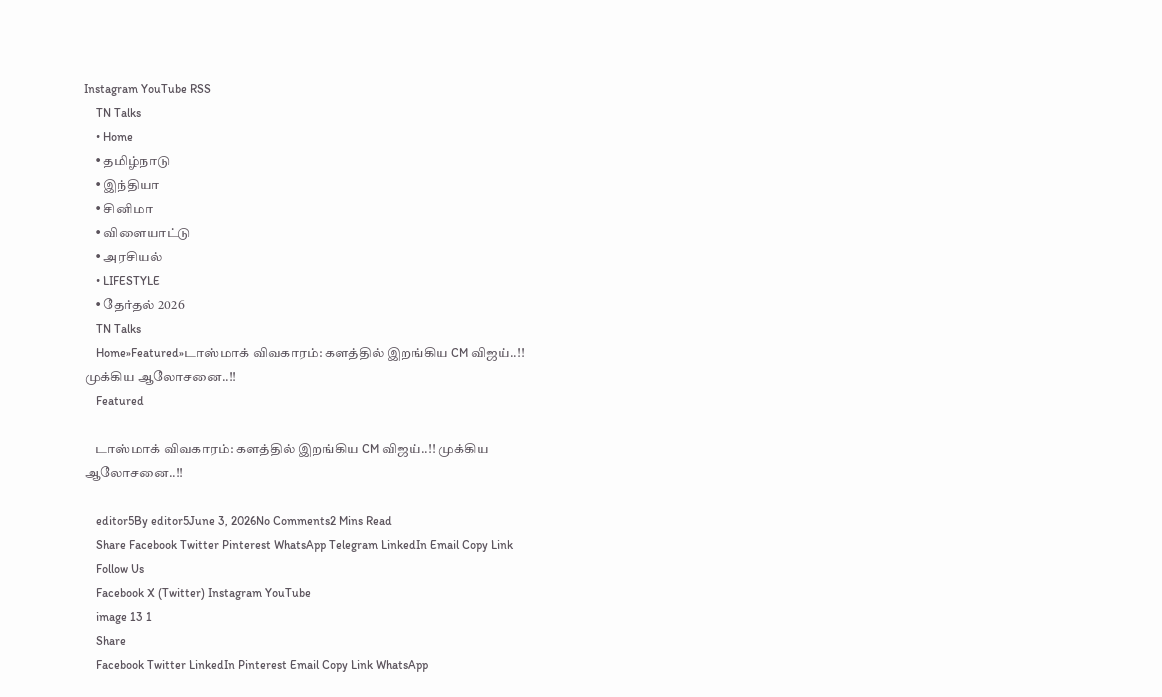Instagram YouTube RSS
    TN Talks
    • Home
    • தமிழ்நாடு
    • இந்தியா
    • சினிமா
    • விளையாட்டு
    • அரசியல்
    • LIFESTYLE
    • தேர்தல் 2026
    TN Talks
    Home»Featured»டாஸ்மாக் விவகாரம்: களத்தில் இறங்கிய CM விஜய்..!! முக்கிய ஆலோசனை..!!
    Featured

    டாஸ்மாக் விவகாரம்: களத்தில் இறங்கிய CM விஜய்..!! முக்கிய ஆலோசனை..!!

    editor5By editor5June 3, 2026No Comments2 Mins Read
    Share Facebook Twitter Pinterest WhatsApp Telegram LinkedIn Email Copy Link
    Follow Us
    Facebook X (Twitter) Instagram YouTube
    image 13 1
    Share
    Facebook Twitter LinkedIn Pinterest Email Copy Link WhatsApp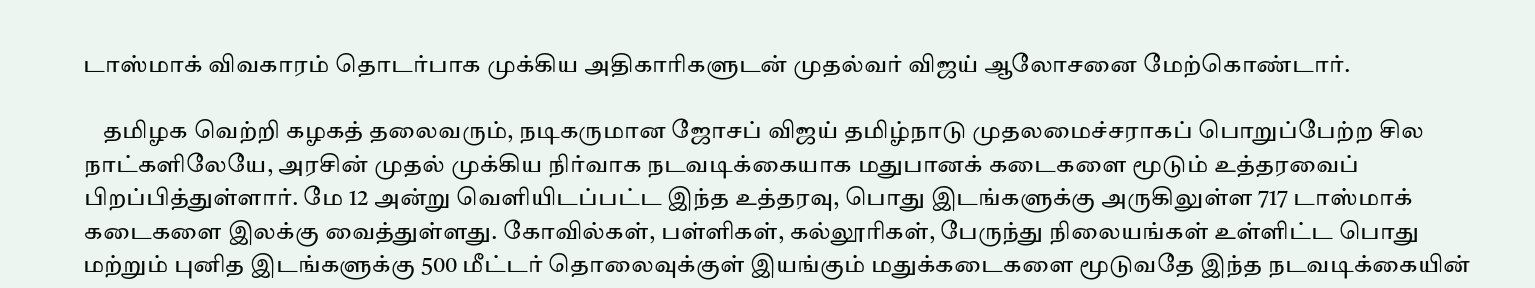டாஸ்மாக் விவகாரம் தொடர்பாக முக்கிய அதிகாரிகளுடன் முதல்வர் விஜய் ஆலோசனை மேற்கொண்டார்.

    தமிழக வெற்றி கழகத் தலைவரும், நடிகருமான ஜோசப் விஜய் தமிழ்நாடு முதலமைச்சராகப் பொறுப்பேற்ற சில நாட்களிலேயே, அரசின் முதல் முக்கிய நிர்வாக நடவடிக்கையாக மதுபானக் கடைகளை மூடும் உத்தரவைப் பிறப்பித்துள்ளார். மே 12 அன்று வெளியிடப்பட்ட இந்த உத்தரவு, பொது இடங்களுக்கு அருகிலுள்ள 717 டாஸ்மாக் கடைகளை இலக்கு வைத்துள்ளது. கோவில்கள், பள்ளிகள், கல்லூரிகள், பேருந்து நிலையங்கள் உள்ளிட்ட பொது மற்றும் புனித இடங்களுக்கு 500 மீட்டர் தொலைவுக்குள் இயங்கும் மதுக்கடைகளை மூடுவதே இந்த நடவடிக்கையின்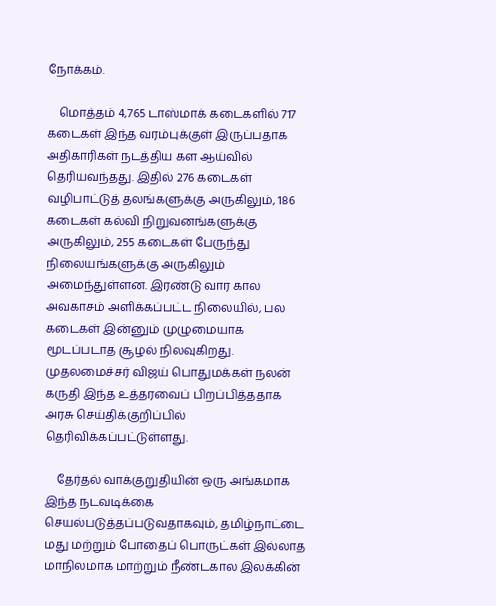நோக்கம்.

    மொத்தம் 4,765 டாஸ்மாக் கடைகளில் 717 கடைகள் இந்த வரம்புக்குள் இருப்பதாக அதிகாரிகள் நடத்திய கள ஆய்வில் தெரியவந்தது. இதில் 276 கடைகள் வழிபாட்டுத் தலங்களுக்கு அருகிலும், 186 கடைகள் கல்வி நிறுவனங்களுக்கு அருகிலும், 255 கடைகள் பேருந்து நிலையங்களுக்கு அருகிலும் அமைந்துள்ளன. இரண்டு வார கால அவகாசம் அளிக்கப்பட்ட நிலையில், பல கடைகள் இன்னும் முழுமையாக மூடப்படாத சூழல் நிலவுகிறது. முதலமைச்சர் விஜய் பொதுமக்கள் நலன் கருதி இந்த உத்தரவைப் பிறப்பித்ததாக அரசு செய்திக்குறிப்பில் தெரிவிக்கப்பட்டுள்ளது.

    தேர்தல் வாக்குறுதியின் ஒரு அங்கமாக இந்த நடவடிக்கை செயல்படுத்தப்படுவதாகவும், தமிழ்நாட்டை மது மற்றும் போதைப் பொருட்கள் இல்லாத மாநிலமாக மாற்றும் நீண்டகால இலக்கின்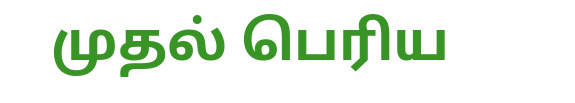முதல் பெரிய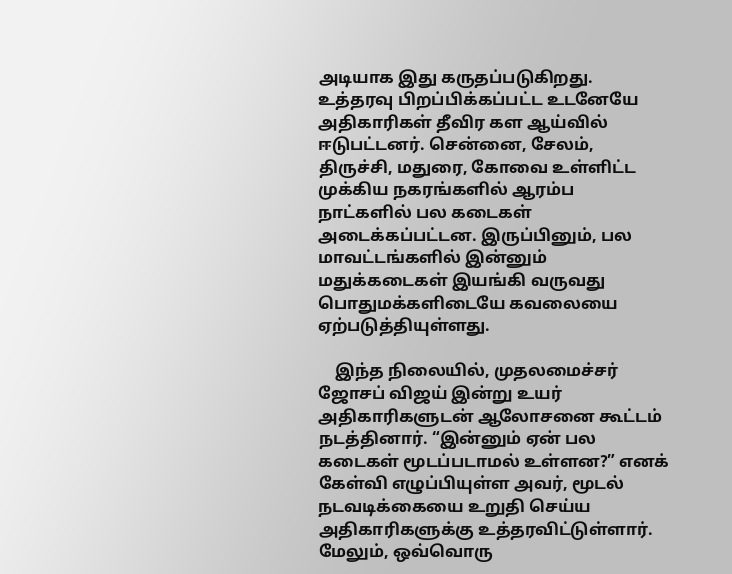அடியாக இது கருதப்படுகிறது. உத்தரவு பிறப்பிக்கப்பட்ட உடனேயே அதிகாரிகள் தீவிர கள ஆய்வில் ஈடுபட்டனர். சென்னை, சேலம், திருச்சி, மதுரை, கோவை உள்ளிட்ட முக்கிய நகரங்களில் ஆரம்ப நாட்களில் பல கடைகள் அடைக்கப்பட்டன. இருப்பினும், பல மாவட்டங்களில் இன்னும் மதுக்கடைகள் இயங்கி வருவது பொதுமக்களிடையே கவலையை ஏற்படுத்தியுள்ளது.

    இந்த நிலையில், முதலமைச்சர் ஜோசப் விஜய் இன்று உயர் அதிகாரிகளுடன் ஆலோசனை கூட்டம் நடத்தினார். “இன்னும் ஏன் பல கடைகள் மூடப்படாமல் உள்ளன?” எனக் கேள்வி எழுப்பியுள்ள அவர், மூடல் நடவடிக்கையை உறுதி செய்ய அதிகாரிகளுக்கு உத்தரவிட்டுள்ளார். மேலும், ஒவ்வொரு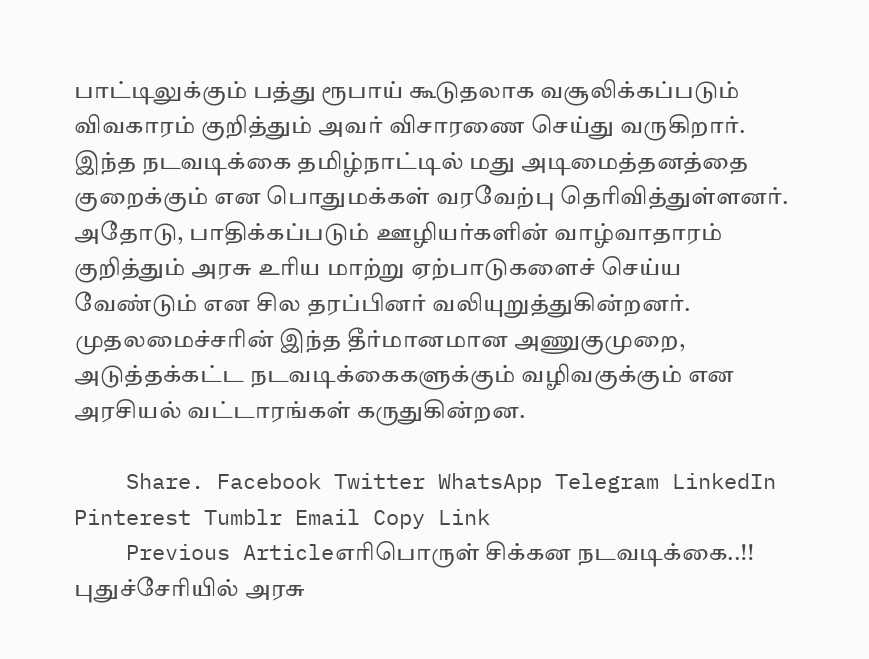பாட்டிலுக்கும் பத்து ரூபாய் கூடுதலாக வசூலிக்கப்படும் விவகாரம் குறித்தும் அவர் விசாரணை செய்து வருகிறார். இந்த நடவடிக்கை தமிழ்நாட்டில் மது அடிமைத்தனத்தை குறைக்கும் என பொதுமக்கள் வரவேற்பு தெரிவித்துள்ளனர். அதோடு, பாதிக்கப்படும் ஊழியர்களின் வாழ்வாதாரம் குறித்தும் அரசு உரிய மாற்று ஏற்பாடுகளைச் செய்ய வேண்டும் என சில தரப்பினர் வலியுறுத்துகின்றனர். முதலமைச்சரின் இந்த தீர்மானமான அணுகுமுறை, அடுத்தக்கட்ட நடவடிக்கைகளுக்கும் வழிவகுக்கும் என அரசியல் வட்டாரங்கள் கருதுகின்றன.

    Share. Facebook Twitter WhatsApp Telegram LinkedIn Pinterest Tumblr Email Copy Link
    Previous Articleஎரிபொருள் சிக்கன நடவடிக்கை..!! புதுச்சேரியில் அரசு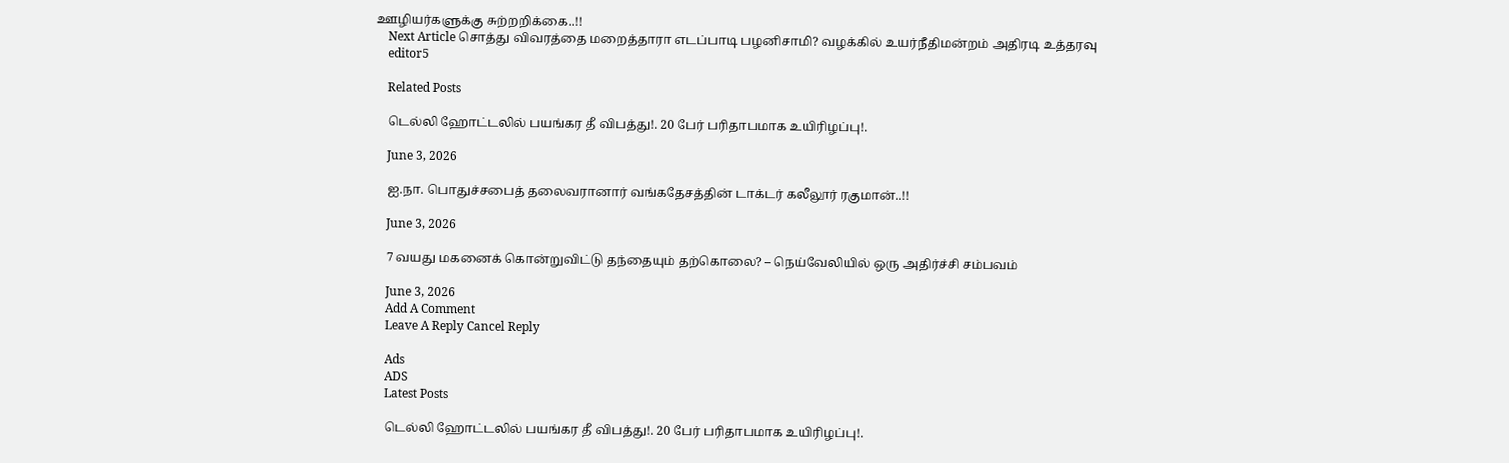ஊழியர்களுக்கு சுற்றறிக்கை..!!
    Next Article சொத்து விவரத்தை மறைத்தாரா எடப்பாடி பழனிசாமி? வழக்கில் உயர்நீதிமன்றம் அதிரடி உத்தரவு
    editor5

    Related Posts

    டெல்லி ஹோட்டலில் பயங்கர தீ விபத்து!. 20 பேர் பரிதாபமாக உயிரிழப்பு!.

    June 3, 2026

    ஐ.நா. பொதுச்சபைத் தலைவரானார் வங்கதேசத்தின் டாக்டர் கலீலூர் ரகுமான்..!!

    June 3, 2026

    7 வயது மகனைக் கொன்றுவிட்டு தந்தையும் தற்கொலை? – நெய்வேலியில் ஒரு அதிர்ச்சி சம்பவம்

    June 3, 2026
    Add A Comment
    Leave A Reply Cancel Reply

    Ads
    ADS
    Latest Posts

    டெல்லி ஹோட்டலில் பயங்கர தீ விபத்து!. 20 பேர் பரிதாபமாக உயிரிழப்பு!.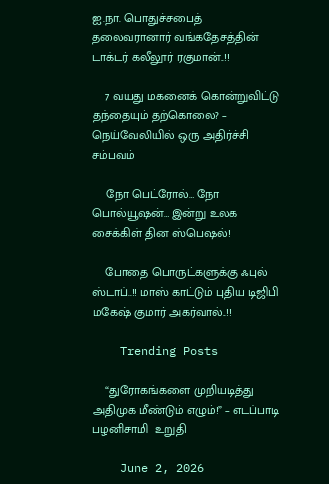ஐ.நா. பொதுச்சபைத் தலைவரானார் வங்கதேசத்தின் டாக்டர் கலீலூர் ரகுமான்..!!

    7 வயது மகனைக் கொன்றுவிட்டு தந்தையும் தற்கொலை? – நெய்வேலியில் ஒரு அதிர்ச்சி சம்பவம்

    நோ பெட்ரோல்… நோ பொல்யூஷன்… இன்று உலக சைக்கிள் தின ஸ்பெஷல்!

    போதை பொருட்களுக்கு ஃபுல் ஸ்டாப்..!! மாஸ் காட்டும் புதிய டிஜிபி மகேஷ் குமார் அகர்வால்..!!

    Trending Posts

    “துரோகங்களை முறியடித்து அதிமுக மீண்டும் எழும்!” – எடப்பாடி பழனிசாமி  உறுதி

    June 2, 2026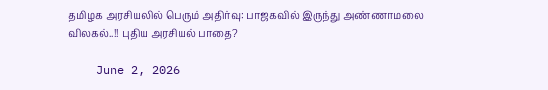தமிழக அரசியலில் பெரும் அதிர்வு: பாஜகவில் இருந்து அண்ணாமலை விலகல்..!! புதிய அரசியல் பாதை?

    June 2, 2026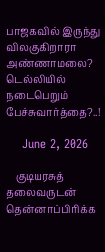பாஜகவில் இருந்து விலகுகிறாரா அண்ணாமலை? டெல்லியில் நடைபெறும் பேச்சுவார்த்தை?..!

    June 2, 2026

    குடியரசுத் தலைவருடன் தென்னாப்பிரிக்க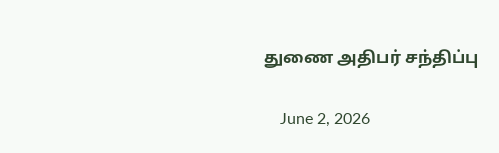துணை அதிபர் சந்திப்பு

    June 2, 2026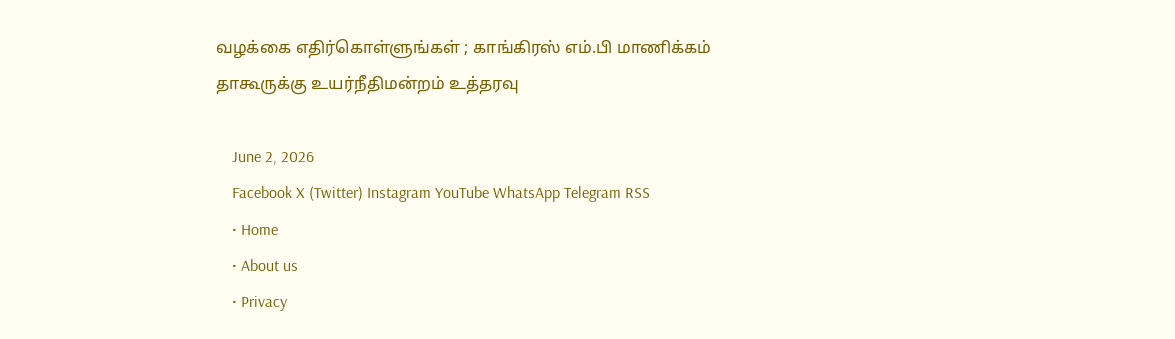வழக்கை எதிர்கொள்ளுங்கள் ; காங்கிரஸ் எம்.பி மாணிக்கம் தாகூருக்கு உயர்நீதிமன்றம் உத்தரவு

    June 2, 2026
    Facebook X (Twitter) Instagram YouTube WhatsApp Telegram RSS
    • Home
    • About us
    • Privacy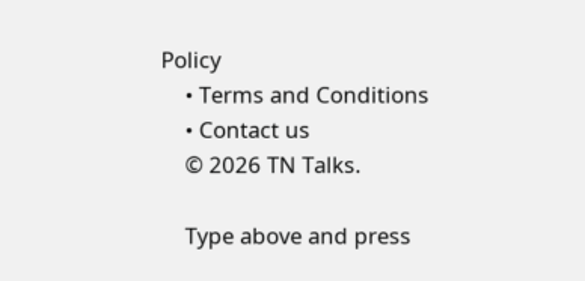Policy
    • Terms and Conditions
    • Contact us
    © 2026 TN Talks.

    Type above and press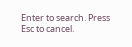Enter to search. Press Esc to cancel.